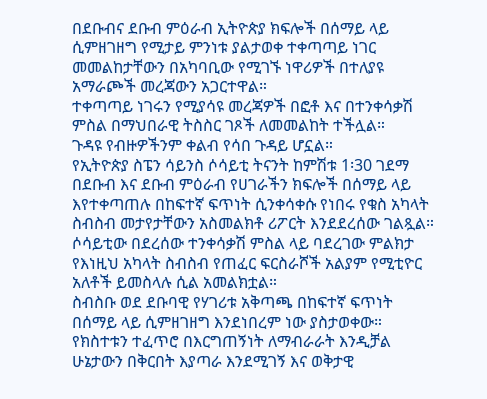በደቡብና ደቡብ ምዕራብ ኢትዮጵያ ክፍሎች በሰማይ ላይ ሲምዘገዘግ የሚታይ ምንነቱ ያልታወቀ ተቀጣጣይ ነገር መመልከታቸውን በአካባቢው የሚገኙ ነዋሪዎች በተለያዩ አማራጮች መረጃውን አጋርተዋል።
ተቀጣጣይ ነገሩን የሚያሳዩ መረጃዎች በፎቶ እና በተንቀሳቃሽ ምስል በማህበራዊ ትስስር ገጾች ለመመልከት ተችሏል።
ጉዳዩ የብዙዎችንም ቀልብ የሳበ ጉዳይ ሆኗል።
የኢትዮጵያ ስፔን ሳይንስ ሶሳይቲ ትናንት ከምሽቱ 1፡30 ገደማ በደቡብ እና ደቡብ ምዕራብ የሀገራችን ክፍሎች በሰማይ ላይ እየተቀጣጠሉ በከፍተኛ ፍጥነት ሲንቀሳቀሱ የነበሩ የቁስ አካላት ስብስብ መታየታቸውን አስመልክቶ ሪፖርት እንደደረሰው ገልጿል።
ሶሳይቲው በደረሰው ተንቀሳቃሽ ምስል ላይ ባደረገው ምልክታ የእነዚህ አካላት ስብስብ የጠፈር ፍርስራሾች አልያም የሚቲዮር አለቶች ይመስላሉ ሲል አመልክቷል።
ስብስቡ ወደ ደቡባዊ የሃገሪቱ አቅጣጫ በከፍተኛ ፍጥነት በሰማይ ላይ ሲምዘገዘግ እንደነበረም ነው ያስታወቀው።
የክስተቱን ተፈጥሮ በእርግጠኝነት ለማብራራት እንዲቻል ሁኔታውን በቅርበት እያጣራ እንደሚገኝ እና ወቅታዊ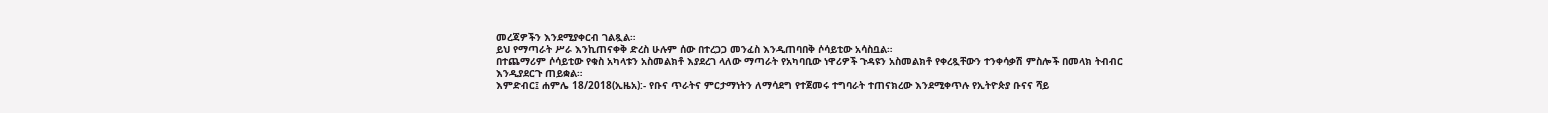መረጃዎችን እንደሚያቀርብ ገልጿል።
ይህ የማጣራት ሥራ እንኪጠናቀቅ ድረስ ሁሉም ሰው በተረጋጋ መንፈስ እንዲጠባበቅ ሶሳይቲው አሳስቧል።
በተጨማሪም ሶሳይቲው የቁስ አካላቱን አስመልክቶ እያደረገ ላለው ማጣራት የአካባቢው ነዋሪዎች ጉዳዩን አስመልክቶ የቀረጿቸውን ተንቀሳቃሽ ምስሎች በመላክ ትብብር እንዲያደርጉ ጠይቋል።
እምድብር፤ ሐምሌ 18/2018(ኢዜአ):- የቡና ጥራትና ምርታማነትን ለማሳደግ የተጀመሩ ተግባራት ተጠናክረው እንደሚቀጥሉ የኢትዮጵያ ቡናና ሻይ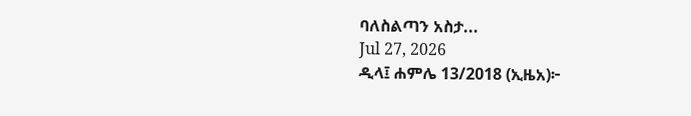ባለስልጣን አስታ...
Jul 27, 2026
ዲላ፤ ሐምሌ 13/2018 (ኢዜአ)፦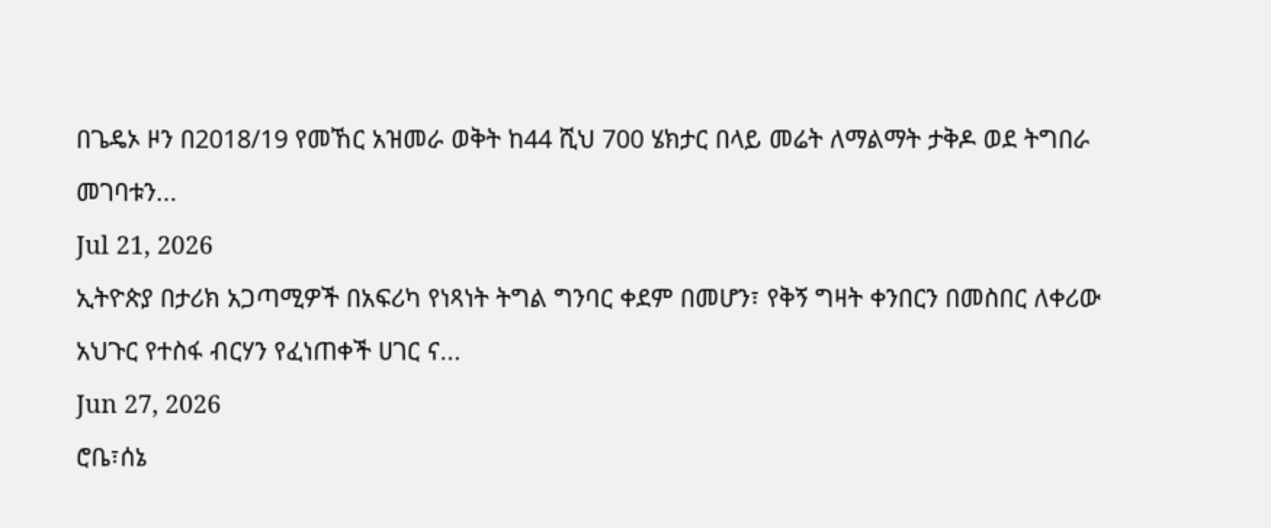በጌዴኦ ዞን በ2018/19 የመኸር አዝመራ ወቅት ከ44 ሺህ 700 ሄክታር በላይ መሬት ለማልማት ታቅዶ ወደ ትግበራ መገባቱን...
Jul 21, 2026
ኢትዮጵያ በታሪክ አጋጣሚዎች በአፍሪካ የነጻነት ትግል ግንባር ቀደም በመሆን፣ የቅኝ ግዛት ቀንበርን በመስበር ለቀሪው አህጉር የተስፋ ብርሃን የፈነጠቀች ሀገር ና...
Jun 27, 2026
ሮቤ፣ሰኔ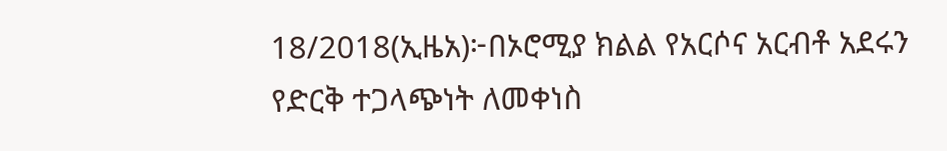18/2018(ኢዜአ)፦በኦሮሚያ ክልል የአርሶና አርብቶ አደሩን የድርቅ ተጋላጭነት ለመቀነስ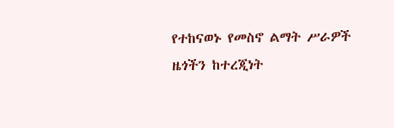የተከናወኑ የመስኖ ልማት ሥራዎች ዜጎችን ከተረጂነት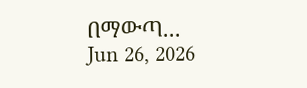በማውጣ...
Jun 26, 2026